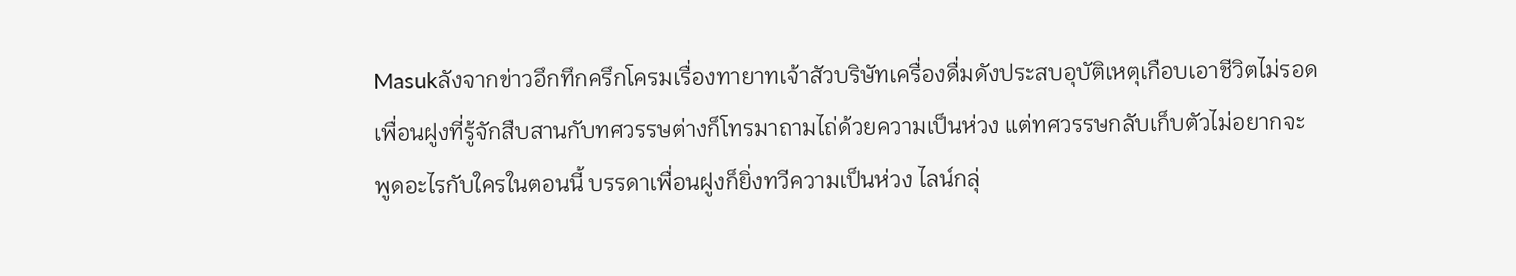Masukลังจากข่าวอึกทึกครึกโครมเรื่องทายาทเจ้าสัวบริษัทเครื่องดื่มดังประสบอุบัติเหตุเกือบเอาชีวิตไม่รอด เพื่อนฝูงที่รู้จักสืบสานกับทศวรรษต่างก็โทรมาถามไถ่ด้วยความเป็นห่วง แต่ทศวรรษกลับเก็บตัวไม่อยากจะพูดอะไรกับใครในตอนนี้ บรรดาเพื่อนฝูงก็ยิ่งทวีความเป็นห่วง ไลน์กลุ่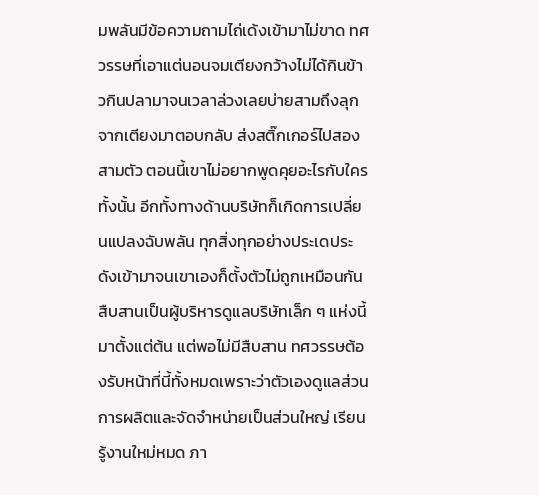มพลันมีข้อความถามไถ่เด้งเข้ามาไม่ขาด ทศวรรษที่เอาแต่นอนจมเตียงกว้างไม่ได้กินข้าวกินปลามาจนเวลาล่วงเลยบ่ายสามถึงลุกจากเตียงมาตอบกลับ ส่งสติ๊กเกอร์ไปสองสามตัว ตอนนี้เขาไม่อยากพูดคุยอะไรกับใครทั้งนั้น อีกทั้งทางด้านบริษัทก็เกิดการเปลี่ยนแปลงฉับพลัน ทุกสิ่งทุกอย่างประเดประดังเข้ามาจนเขาเองก็ตั้งตัวไม่ถูกเหมือนกัน
สืบสานเป็นผู้บริหารดูแลบริษัทเล็ก ๆ แห่งนี้มาตั้งแต่ต้น แต่พอไม่มีสืบสาน ทศวรรษต้องรับหน้าที่นี้ทั้งหมดเพราะว่าตัวเองดูแลส่วนการผลิตและจัดจำหน่ายเป็นส่วนใหญ่ เรียนรู้งานใหม่หมด ภา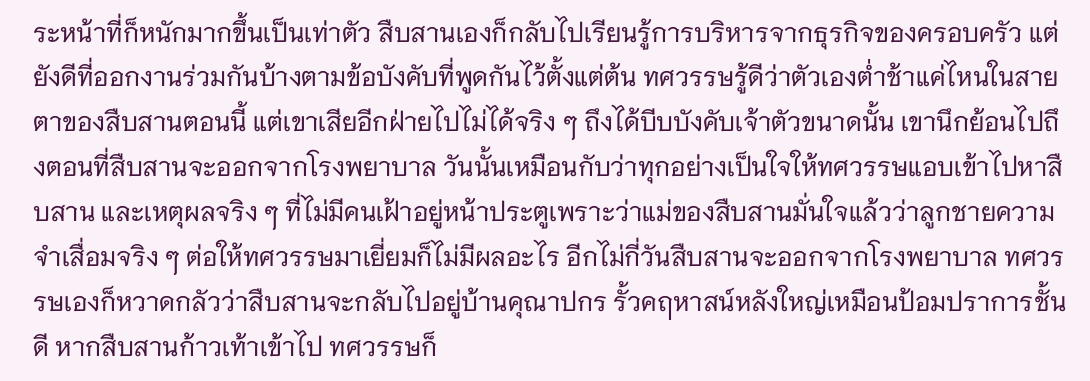ระหน้าที่ก็หนักมากขึ้นเป็นเท่าตัว สืบสานเองก็กลับไปเรียนรู้การบริหารจากธุรกิจของครอบครัว แต่ยังดีที่ออกงานร่วมกันบ้างตามข้อบังคับที่พูดกันไว้ตั้งแต่ต้น ทศวรรษรู้ดีว่าตัวเองต่ำช้าแค่ไหนในสายตาของสืบสานตอนนี้ แต่เขาเสียอีกฝ่ายไปไม่ได้จริง ๆ ถึงได้บีบบังคับเจ้าตัวขนาดนั้น เขานึกย้อนไปถึงตอนที่สืบสานจะออกจากโรงพยาบาล วันนั้นเหมือนกับว่าทุกอย่างเป็นใจให้ทศวรรษแอบเข้าไปหาสืบสาน และเหตุผลจริง ๆ ที่ไม่มีคนเฝ้าอยู่หน้าประตูเพราะว่าแม่ของสืบสานมั่นใจแล้วว่าลูกชายความจำเสื่อมจริง ๆ ต่อให้ทศวรรษมาเยี่ยมก็ไม่มีผลอะไร อีกไม่กี่วันสืบสานจะออกจากโรงพยาบาล ทศวรรษเองก็หวาดกลัวว่าสืบสานจะกลับไปอยู่บ้านคุณาปกร รั้วคฤหาสน์หลังใหญ่เหมือนป้อมปราการชั้นดี หากสืบสานก้าวเท้าเข้าไป ทศวรรษก็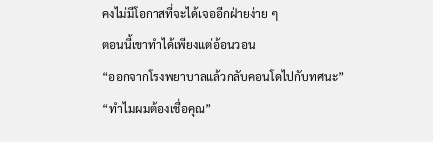คงไม่มีโอกาสที่จะได้เจออีกฝ่ายง่าย ๆ
ตอนนี้เขาทำได้เพียงแต่อ้อนวอน
“ออกจากโรงพยาบาลแล้วกลับคอนโดไปกับทศนะ”
“ทำไมผมต้องเชื่อคุณ”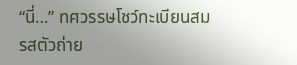“นี่…” ทศวรรษโชว์ทะเบียนสมรสตัวถ่าย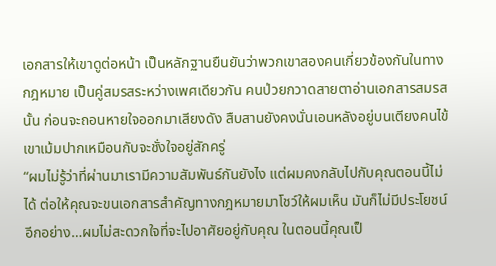เอกสารให้เขาดูต่อหน้า เป็นหลักฐานยืนยันว่าพวกเขาสองคนเกี่ยวข้องกันในทางกฎหมาย เป็นคู่สมรสระหว่างเพศเดียวกัน คนป่วยกวาดสายตาอ่านเอกสารสมรสนั้น ก่อนจะถอนหายใจออกมาเสียงดัง สืบสานยังคงนั่นเอนหลังอยู่บนเตียงคนไข้ เขาเม้มปากเหมือนกับจะชั่งใจอยู่สักครู่
“ผมไม่รู้ว่าที่ผ่านมาเรามีความสัมพันธ์กันยังไง แต่ผมคงกลับไปกับคุณตอนนี้ไม่ได้ ต่อให้คุณจะขนเอกสารสำคัญทางกฎหมายมาโชว์ให้ผมเห็น มันก็ไม่มีประโยชน์ อีกอย่าง…ผมไม่สะดวกใจที่จะไปอาศัยอยู่กับคุณ ในตอนนี้คุณเป็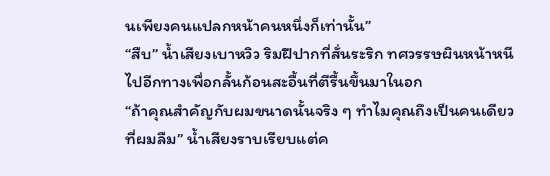นเพียงคนแปลกหน้าคนหนึ่งก็เท่านั้น”
“สืบ” น้ำเสียงเบาหวิว ริมฝีปากที่สั่นระริก ทศวรรษผินหน้าหนีไปอีกทางเพื่อกลั้นก้อนสะอื้นที่ตีรื้นขึ้นมาในอก
“ถ้าคุณสำคัญกับผมขนาดนั้นจริง ๆ ทำไมคุณถึงเป็นคนเดียวที่ผมลืม” น้ำเสียงราบเรียบแต่ค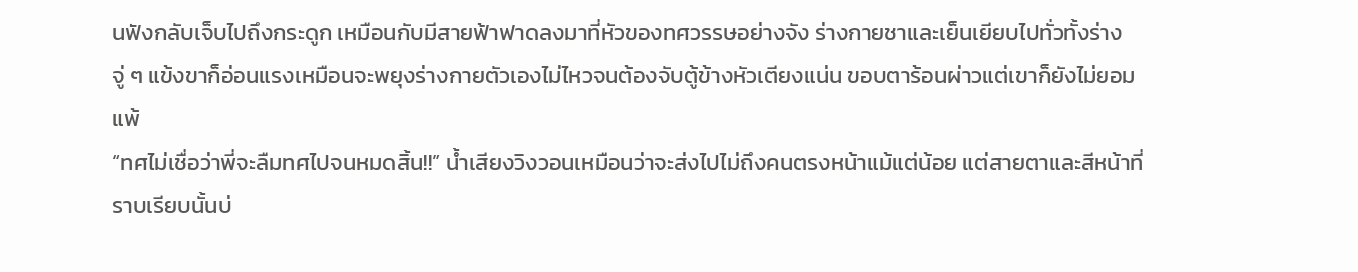นฟังกลับเจ็บไปถึงกระดูก เหมือนกับมีสายฟ้าฟาดลงมาที่หัวของทศวรรษอย่างจัง ร่างกายชาและเย็นเยียบไปทั่วทั้งร่าง จู่ ๆ แข้งขาก็อ่อนแรงเหมือนจะพยุงร่างกายตัวเองไม่ไหวจนต้องจับตู้ข้างหัวเตียงแน่น ขอบตาร้อนผ่าวแต่เขาก็ยังไม่ยอมแพ้
“ทศไม่เชื่อว่าพี่จะลืมทศไปจนหมดสิ้น!!” น้ำเสียงวิงวอนเหมือนว่าจะส่งไปไม่ถึงคนตรงหน้าแม้แต่น้อย แต่สายตาและสีหน้าที่ราบเรียบนั้นบ่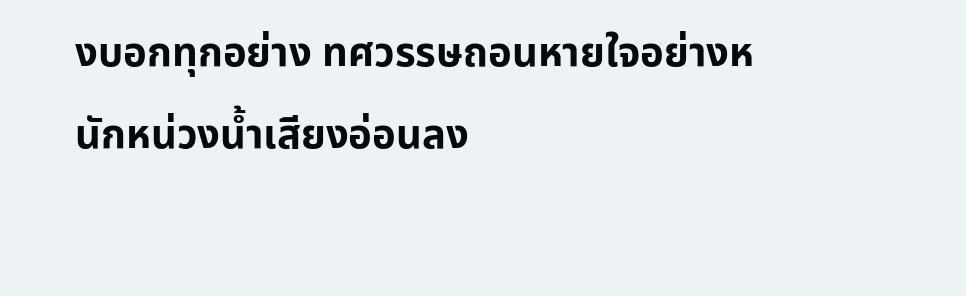งบอกทุกอย่าง ทศวรรษถอนหายใจอย่างหนักหน่วงน้ำเสียงอ่อนลง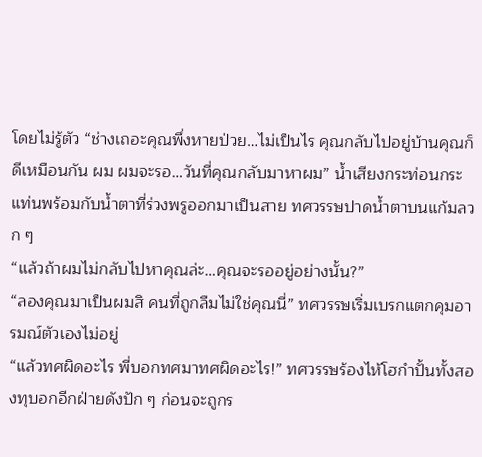โดยไม่รู้ตัว “ช่างเถอะคุณพึ่งหายป่วย…ไม่เป็นไร คุณกลับไปอยู่บ้านคุณก็ดีเหมือนกัน ผม ผมจะรอ…วันที่คุณกลับมาหาผม” น้ำเสียงกระท่อนกระแท่นพร้อมกับน้ำตาที่ร่วงพรูออกมาเป็นสาย ทศวรรษปาดน้ำตาบนแก้มลวก ๆ
“แล้วถ้าผมไม่กลับไปหาคุณล่ะ…คุณจะรออยู่อย่างนั้น?”
“ลองคุณมาเป็นผมสิ คนที่ถูกลืมไม่ใช่คุณนี่” ทศวรรษเริ่มเบรกแตกคุมอารมณ์ตัวเองไม่อยู่
“แล้วทศผิดอะไร พี่บอกทศมาทศผิดอะไร!” ทศวรรษร้องไห้โฮกำปั้นทั้งสองทุบอกอีกฝ่ายดังปัก ๆ ก่อนจะถูกร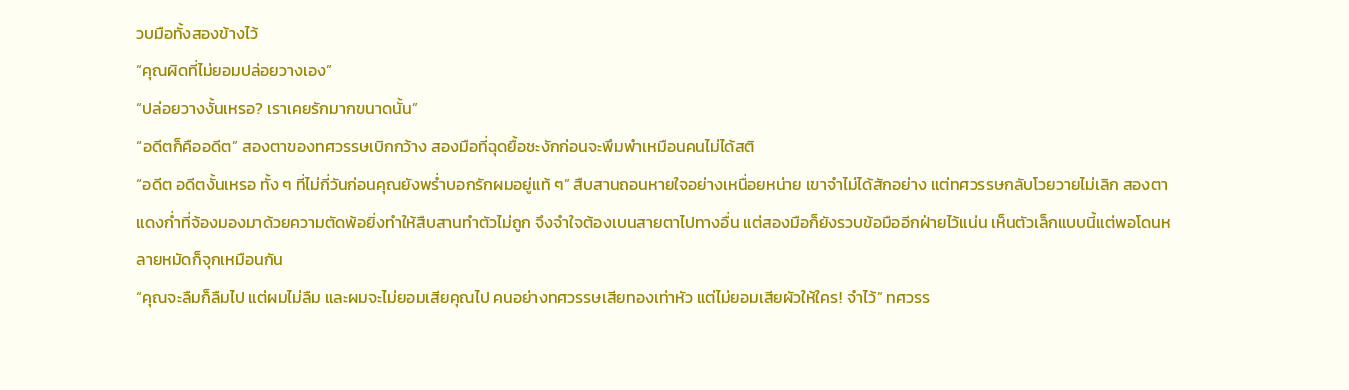วบมือทั้งสองข้างไว้
“คุณผิดที่ไม่ยอมปล่อยวางเอง”
“ปล่อยวางงั้นเหรอ? เราเคยรักมากขนาดนั้น”
“อดีตก็คืออดีต” สองตาของทศวรรษเบิกกว้าง สองมือที่ฉุดยื้อชะงักก่อนจะพึมพำเหมือนคนไม่ได้สติ
“อดีต อดีตงั้นเหรอ ทั้ง ๆ ที่ไม่กี่วันก่อนคุณยังพร่ำบอกรักผมอยู่แท้ ๆ” สืบสานถอนหายใจอย่างเหนื่อยหน่าย เขาจำไม่ได้สักอย่าง แต่ทศวรรษกลับโวยวายไม่เลิก สองตาแดงก่ำที่จ้องมองมาด้วยความตัดพ้อยิ่งทำให้สืบสานทำตัวไม่ถูก จึงจำใจต้องเบนสายตาไปทางอื่น แต่สองมือก็ยังรวบข้อมืออีกฝ่ายไว้แน่น เห็นตัวเล็กแบบนี้แต่พอโดนหลายหมัดก็จุกเหมือนกัน
“คุณจะลืมก็ลืมไป แต่ผมไม่ลืม และผมจะไม่ยอมเสียคุณไป คนอย่างทศวรรษเสียทองเท่าหัว แต่ไม่ยอมเสียผัวให้ใคร! จำไว้” ทศวรร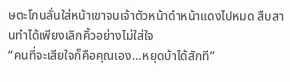ษตะโกนลั่นใส่หน้าเขาจนเจ้าตัวหน้าดำหน้าแดงไปหมด สืบสานทำได้เพียงเลิกคิ้วอย่างไม่ใส่ใจ
“คนที่จะเสียใจก็คือคุณเอง…หยุดบ้าได้สักที”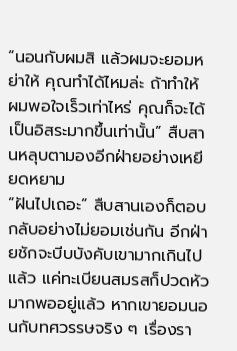“นอนกับผมสิ แล้วผมจะยอมหย่าให้ คุณทำได้ไหมล่ะ ถ้าทำให้ผมพอใจเร็วเท่าไหร่ คุณก็จะได้เป็นอิสระมากขึ้นเท่านั้น” สืบสานหลุบตามองอีกฝ่ายอย่างเหยียดหยาม
“ฝันไปเถอะ” สืบสานเองก็ตอบกลับอย่างไม่ยอมเช่นกัน อีกฝ่ายชักจะบีบบังคับเขามากเกินไปแล้ว แค่ทะเบียนสมรสก็ปวดหัวมากพออยู่แล้ว หากเขายอมนอนกับทศวรรษจริง ๆ เรื่องรา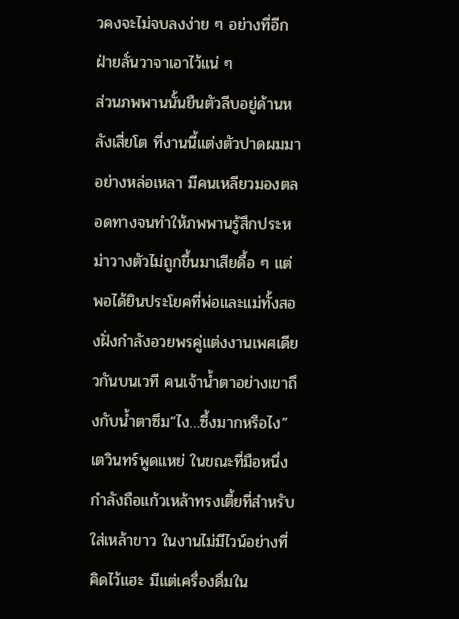วคงจะไม่จบลงง่าย ๆ อย่างที่อีกฝ่ายลั่นวาจาเอาไว้แน่ ๆ
ส่วนภพพานนั้นยืนตัวลีบอยู่ด้านหลังเสี่ยโต ที่งานนี้แต่งตัวปาดผมมาอย่างหล่อเหลา มีคนเหลียวมองตลอดทางจนทำให้ภพพานรู้สึกประหม่าวางตัวไม่ถูกขึ้นมาเสียดื้อ ๆ แต่พอได้ยินประโยคที่พ่อและแม่ทั้งสองฝั่งกำลังอวยพรคู่แต่งงานเพศเดียวกันบนเวที คนเจ้าน้ำตาอย่างเขาถึงกับน้ำตาซึม“ไง…ซึ้งมากหรือไง” เตวินทร์พูดแหย่ ในขณะที่มือหนึ่งกำลังถือแก้วเหล้าทรงเตี้ยที่สำหรับใส่เหล้าขาว ในงานไม่มีไวน์อย่างที่คิดไว้แฮะ มีแต่เครื่องดื่มใน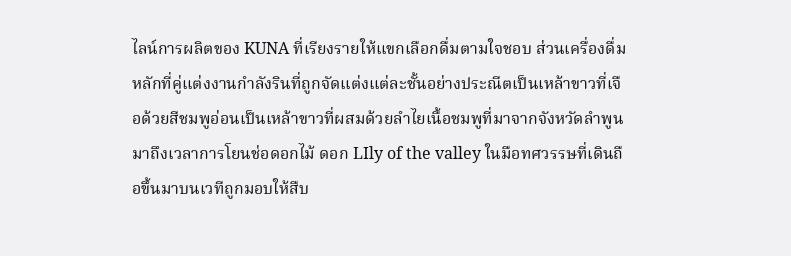ไลน์การผลิตของ KUNA ที่เรียงรายให้แขกเลือกดื่มตามใจชอบ ส่วนเครื่องดื่มหลักที่คู่แต่งงานกำลังรินที่ถูกจัดแต่งแต่ละชั้นอย่างประณีตเป็นเหล้าขาวที่เจือด้วยสีชมพูอ่อนเป็นเหล้าขาวที่ผสมด้วยลำไยเนื้อชมพูที่มาจากจังหวัดลำพูนมาถึงเวลาการโยนช่อดอกไม้ ดอก LIly of the valley ในมือทศวรรษที่เดินถือขึ้นมาบนเวทีถูกมอบให้สืบ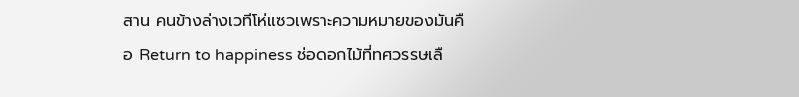สาน คนข้างล่างเวทีโห่แซวเพราะความหมายของมันคือ Return to happiness ช่อดอกไม้ที่ทศวรรษเลื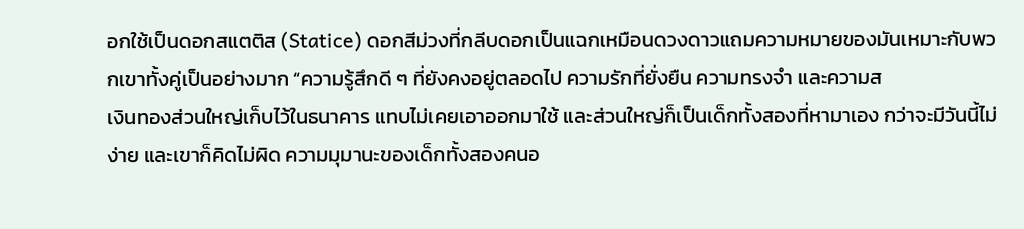อกใช้เป็นดอกสแตติส (Statice) ดอกสีม่วงที่กลีบดอกเป็นแฉกเหมือนดวงดาวแถมความหมายของมันเหมาะกับพวกเขาทั้งคู่เป็นอย่างมาก “ความรู้สึกดี ๆ ที่ยังคงอยู่ตลอดไป ความรักที่ยั่งยืน ความทรงจำ และความส
เงินทองส่วนใหญ่เก็บไว้ในธนาคาร แทบไม่เคยเอาออกมาใช้ และส่วนใหญ่ก็เป็นเด็กทั้งสองที่หามาเอง กว่าจะมีวันนี้ไม่ง่าย และเขาก็คิดไม่ผิด ความมุมานะของเด็กทั้งสองคนอ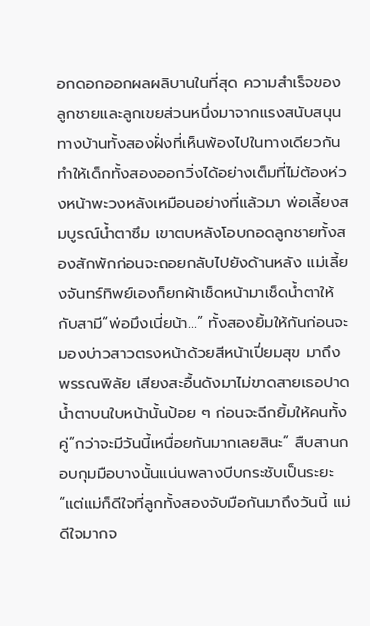อกดอกออกผลผลิบานในที่สุด ความสำเร็จของลูกชายและลูกเขยส่วนหนึ่งมาจากแรงสนับสนุนทางบ้านทั้งสองฝั่งที่เห็นพ้องไปในทางเดียวกัน ทำให้เด็กทั้งสองออกวิ่งได้อย่างเต็มที่ไม่ต้องห่วงหน้าพะวงหลังเหมือนอย่างที่แล้วมา พ่อเลี้ยงสมบูรณ์น้ำตาซึม เขาตบหลังโอบกอดลูกชายทั้งสองสักพักก่อนจะถอยกลับไปยังด้านหลัง แม่เลี้ยงจันทร์ทิพย์เองก็ยกผ้าเช็ดหน้ามาเช็ดน้ำตาให้กับสามี“พ่อมึงเนี่ยน้า…” ทั้งสองยิ้มให้กันก่อนจะมองบ่าวสาวตรงหน้าด้วยสีหน้าเปี่ยมสุข มาถึงพรรณพิลัย เสียงสะอื้นดังมาไม่ขาดสายเธอปาดน้ำตาบนใบหน้านั้นป้อย ๆ ก่อนจะฉีกยิ้มให้คนทั้งคู่“กว่าจะมีวันนี้เหนื่อยกันมากเลยสินะ” สืบสานกอบกุมมือบางนั้นแน่นพลางบีบกระชับเป็นระยะ“แต่แม่ก็ดีใจที่ลูกทั้งสองจับมือกันมาถึงวันนี้ แม่ดีใจมากจ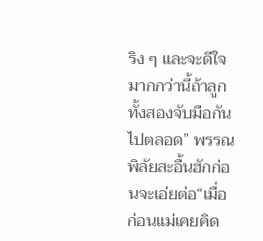ริง ๆ และจะดีใจมากกว่านี้ถ้าลูกทั้งสองจับมือกันไปตลอด” พรรณพิลัยสะอื้นฮักก่อนจะเอ่ยต่อ“เมื่อก่อนแม่เคยคิด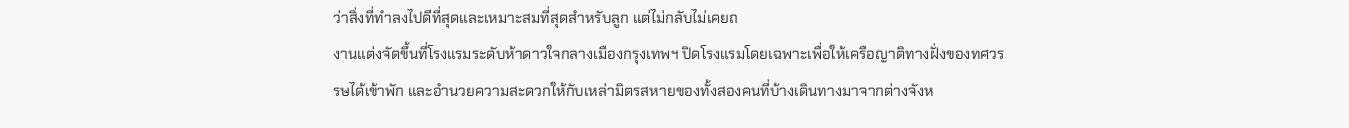ว่าสิ่งที่ทำลงไปดีที่สุดและเหมาะสมที่สุดสำหรับลูก แต่ไม่กลับไม่เคยถ
งานแต่งจัดขึ้นที่โรงแรมระดับห้าดาวใจกลางเมืองกรุงเทพฯ ปิดโรงแรมโดยเฉพาะเพื่อให้เครือญาติทางฝั่งของทศวรรษได้เข้าพัก และอำนวยความสะดวกให้กับเหล่ามิตรสหายของทั้งสองคนที่บ้างเดินทางมาจากต่างจังห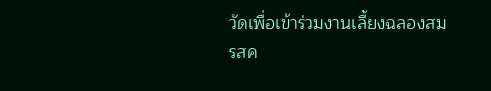วัดเพื่อเข้าร่วมงานเลี้ยงฉลองสมรสค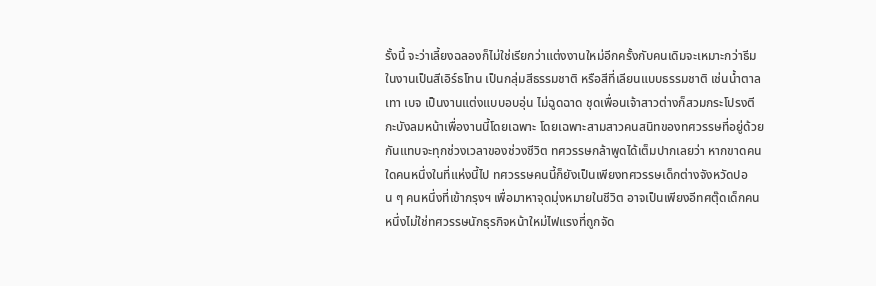รั้งนี้ จะว่าเลี้ยงฉลองก็ไม่ใช่เรียกว่าแต่งงานใหม่อีกครั้งกับคนเดิมจะเหมาะกว่าธีมในงานเป็นสีเอิร์ธโทน เป็นกลุ่มสีธรรมชาติ หรือสีที่เลียนแบบธรรมชาติ เช่นน้ำตาล เทา เบจ เป็นงานแต่งแบบอบอุ่น ไม่ฉูดฉาด ชุดเพื่อนเจ้าสาวต่างก็สวมกระโปรงตีกะบังลมหน้าเพื่องานนี้โดยเฉพาะ โดยเฉพาะสามสาวคนสนิทของทศวรรษที่อยู่ด้วยกันแทบจะทุกช่วงเวลาของช่วงชีวิต ทศวรรษกล้าพูดได้เต็มปากเลยว่า หากขาดคนใดคนหนึ่งในที่แห่งนี้ไป ทศวรรษคนนี้ก็ยังเป็นเพียงทศวรรษเด็กต่างจังหวัดปอน ๆ คนหนึ่งที่เข้ากรุงฯ เพื่อมาหาจุดมุ่งหมายในชีวิต อาจเป็นเพียงอีทศตุ๊ดเด็กคนหนึ่งไม่ใช่ทศวรรษนักธุรกิจหน้าใหม่ไฟแรงที่ถูกจัด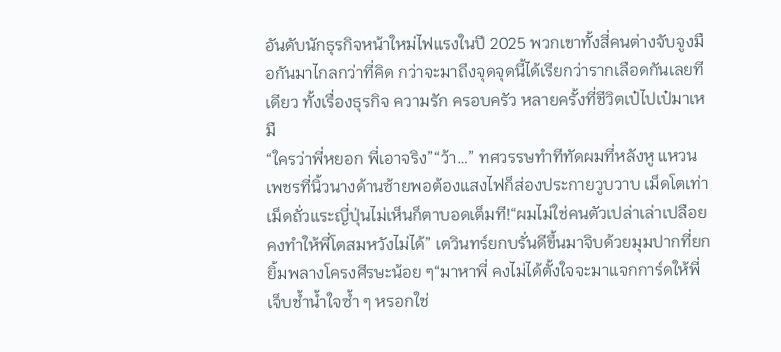อันดับนักธุรกิจหน้าใหม่ไฟแรงในปี 2025 พวกเขาทั้งสี่คนต่างจับจูงมือกันมาไกลกว่าที่คิด กว่าจะมาถึงจุดจุดนี้ได้เรียกว่ารากเลือดกันเลยทีเดียว ทั้งเรื่องธุรกิจ ความรัก ครอบครัว หลายครั้งที่ชีวิตเป๋ไปเป๋มาเหมื
“ใครว่าพี่หยอก พี่เอาจริง”“ว้า…” ทศวรรษทำทีทัดผมที่หลังหู แหวนเพชรที่นิ้วนางด้านซ้ายพอต้องแสงไฟก็ส่องประกายวูบวาบ เม็ดโตเท่าเม็ดถั่วแระญี่ปุ่นไม่เห็นก็ตาบอดเต็มที!“ผมไม่ใช่คนตัวเปล่าเล่าเปลือย คงทำให้พี่โตสมหวังไม่ได้” เตวินทร์ยกบรั่นดีขึ้นมาจิบด้วยมุมปากที่ยกยิ้มพลางโครงศีรษะน้อย ๆ“มาหาพี่ คงไม่ได้ตั้งใจจะมาแจกการ์ดให้พี่เจ็บช้ำน้ำใจซ้ำ ๆ หรอกใช่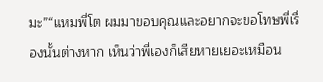มะ”“แหมพี่โต ผมมาขอบคุณและอยากจะขอโทษพี่เรื่องนั้นต่างหาก เห็นว่าพี่เองก็เสียหายเยอะเหมือน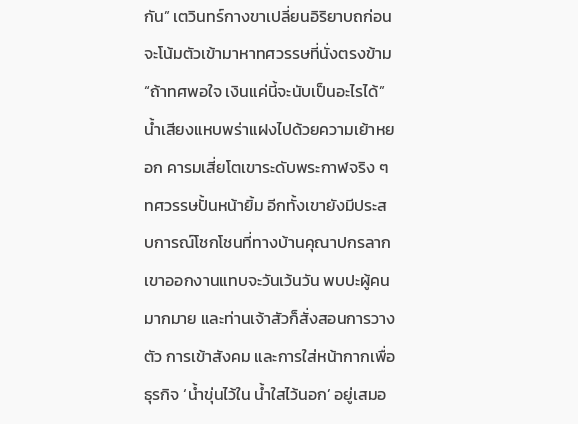กัน” เตวินทร์กางขาเปลี่ยนอิริยาบถก่อนจะโน้มตัวเข้ามาหาทศวรรษที่นั่งตรงข้าม“ถ้าทศพอใจ เงินแค่นี้จะนับเป็นอะไรได้” น้ำเสียงแหบพร่าแฝงไปด้วยความเย้าหยอก คารมเสี่ยโตเขาระดับพระกาฬจริง ๆ ทศวรรษปั้นหน้ายิ้ม อีกทั้งเขายังมีประสบการณ์โชกโชนที่ทางบ้านคุณาปกรลากเขาออกงานแทบจะวันเว้นวัน พบปะผู้คนมากมาย และท่านเจ้าสัวก็สั่งสอนการวางตัว การเข้าสังคม และการใส่หน้ากากเพื่อธุรกิจ ‘น้ำขุ่นไว้ใน น้ำใสไว้นอก’ อยู่เสมอ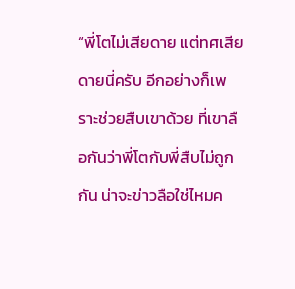“พี่โตไม่เสียดาย แต่ทศเสียดายนี่ครับ อีกอย่างก็เพราะช่วยสืบเขาด้วย ที่เขาลือกันว่าพี่โตกับพี่สืบไม่ถูกกัน น่าจะข่าวลือใช่ไหมค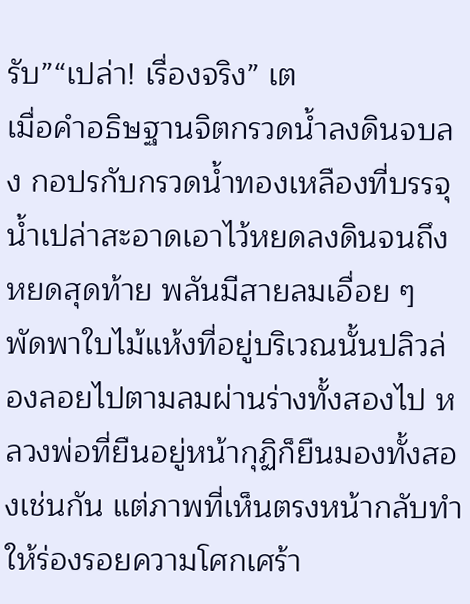รับ”“เปล่า! เรื่องจริง” เต
เมื่อคำอธิษฐานจิตกรวดน้ำลงดินจบลง กอปรกับกรวดน้ำทองเหลืองที่บรรจุน้ำเปล่าสะอาดเอาไว้หยดลงดินจนถึงหยดสุดท้าย พลันมีสายลมเอื่อย ๆ พัดพาใบไม้แห้งที่อยู่บริเวณนั้นปลิวล่องลอยไปตามลมผ่านร่างทั้งสองไป หลวงพ่อที่ยืนอยู่หน้ากุฏิก็ยืนมองทั้งสองเช่นกัน แต่ภาพที่เห็นตรงหน้ากลับทำให้ร่องรอยความโศกเศร้า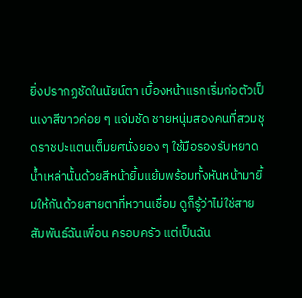ยิ่งปรากฏชัดในนัยน์ตา เบื้องหน้าแรกเริ่มก่อตัวเป็นเงาสีขาวค่อย ๆ แจ่มชัด ชายหนุ่มสองคนที่สวมชุดราชปะแตนเต็มยศนั่งยอง ๆ ใช้มือรองรับหยาดน้ำเหล่านั้นด้วยสีหน้ายิ้มแย้มพร้อมทั้งหันหน้ามายิ้มให้กันด้วยสายตาที่หวานเชื่อม ดูก็รู้ว่าไม่ใช่สายสัมพันธ์ฉันเพื่อน ครอบครัว แต่เป็นฉัน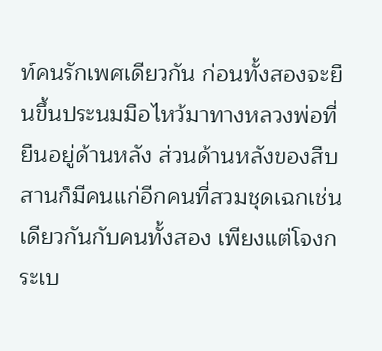ท์คนรักเพศเดียวกัน ก่อนทั้งสองจะยืนขึ้นประนมมือไหว้มาทางหลวงพ่อที่ยืนอยู่ด้านหลัง ส่วนด้านหลังของสืบสานก็มีคนแก่อีกคนที่สวมชุดเฉกเช่นเดียวกันกับคนทั้งสอง เพียงแต่โจงกระเบ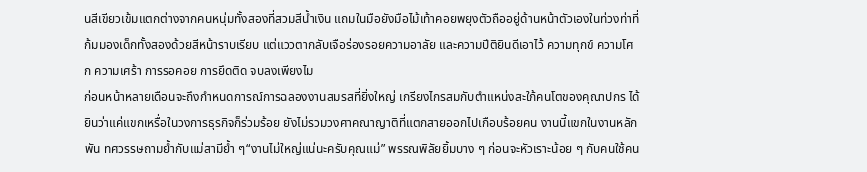นสีเขียวเข้มแตกต่างจากคนหนุ่มทั้งสองที่สวมสีน้ำเงิน แถมในมือยังมือไม้เท้าคอยพยุงตัวถืออยู่ด้านหน้าตัวเองในท่วงท่าที่ก้มมองเด็กทั้งสองด้วยสีหน้าราบเรียบ แต่แววตากลับเจือร่องรอยความอาลัย และความปีติยินดีเอาไว้ ความทุกข์ ความโศก ความเศร้า การรอคอย การยึดติด จบลงเพียงไม
ก่อนหน้าหลายเดือนจะถึงกำหนดการณ์การฉลองงานสมรสที่ยิ่งใหญ่ เกรียงไกรสมกับตำแหน่งสะใภ้คนโตของคุณาปกร ได้ยินว่าแค่แขกเหรื่อในวงการธุรกิจก็ร่วมร้อย ยังไม่รวมวงศาคณาญาติที่แตกสายออกไปเกือบร้อยคน งานนี้แขกในงานหลักพัน ทศวรรษถามย้ำกับแม่สามีย้ำ ๆ“งานไม่ใหญ่แน่นะครับคุณแม่” พรรณพิลัยยิ้มบาง ๆ ก่อนจะหัวเราะน้อย ๆ กับคนใช้คน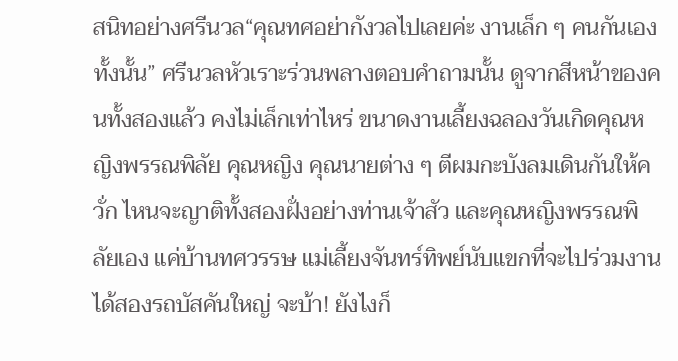สนิทอย่างศรีนวล“คุณทศอย่ากังวลไปเลยค่ะ งานเล็ก ๆ คนกันเองทั้งนั้น” ศรีนวลหัวเราะร่วนพลางตอบคำถามนั้น ดูจากสีหน้าของคนทั้งสองแล้ว คงไม่เล็กเท่าไหร่ ขนาดงานเลี้ยงฉลองวันเกิดคุณหญิงพรรณพิลัย คุณหญิง คุณนายต่าง ๆ ตีผมกะบังลมเดินกันให้ควั่ก ไหนจะญาติทั้งสองฝั่งอย่างท่านเจ้าสัว และคุณหญิงพรรณพิลัยเอง แค่บ้านทศวรรษ แม่เลี้ยงจันทร์ทิพย์นับแขกที่จะไปร่วมงานได้สองรถบัสคันใหญ่ จะบ้า! ยังไงก็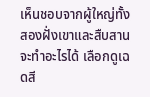เห็นชอบจากผู้ใหญ่ทั้งสองฝั่งเขาและสืบสานจะทำอะไรได้ เลือกดูเฉดสี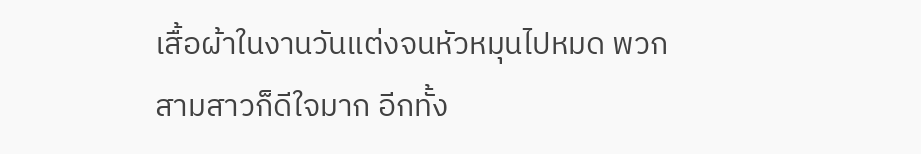เสื้อผ้าในงานวันแต่งจนหัวหมุนไปหมด พวกสามสาวก็ดีใจมาก อีกทั้ง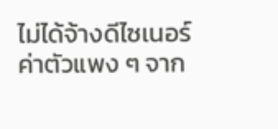ไม่ได้จ้างดีไซเนอร์ค่าตัวแพง ๆ จาก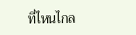ที่ไหนไกล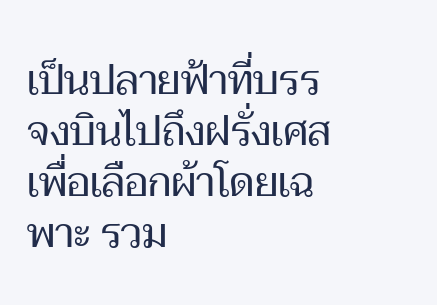เป็นปลายฟ้าที่บรรจงบินไปถึงฝรั่งเศสเพื่อเลือกผ้าโดยเฉพาะ รวม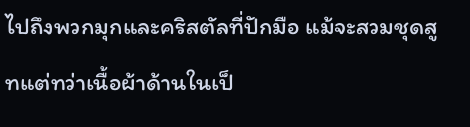ไปถึงพวกมุกและคริสตัลที่ปักมือ แม้จะสวมชุดสูทแต่ทว่าเนื้อผ้าด้านในเป็